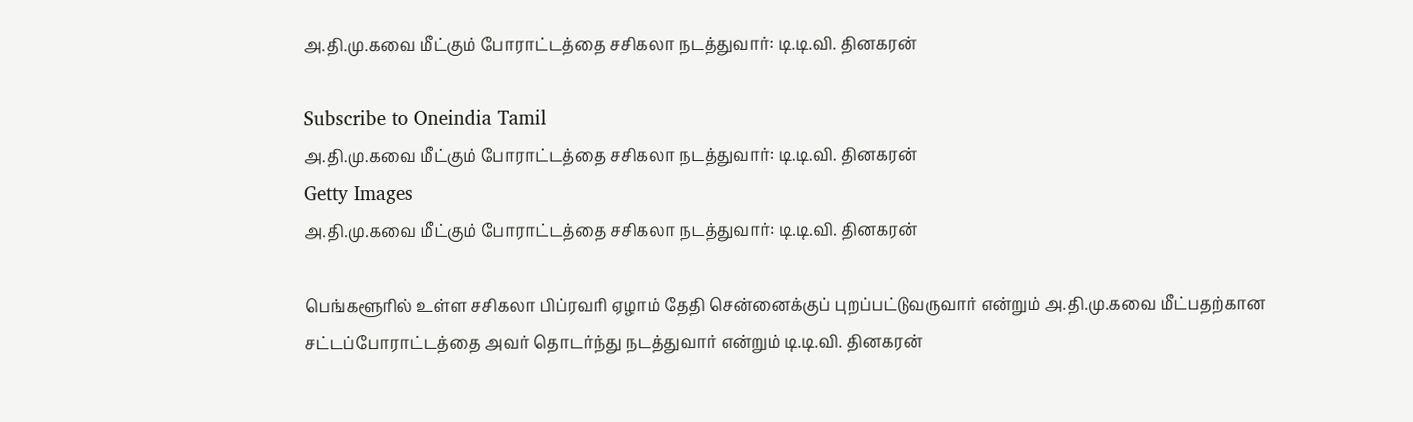அ.தி.மு.கவை மீட்கும் போராட்டத்தை சசிகலா நடத்துவார்: டி.டி.வி. தினகரன்

Subscribe to Oneindia Tamil
அ.தி.மு.கவை மீட்கும் போராட்டத்தை சசிகலா நடத்துவார்: டி.டி.வி. தினகரன்
Getty Images
அ.தி.மு.கவை மீட்கும் போராட்டத்தை சசிகலா நடத்துவார்: டி.டி.வி. தினகரன்

பெங்களூரில் உள்ள சசிகலா பிப்ரவரி ஏழாம் தேதி சென்னைக்குப் புறப்பட்டுவருவார் என்றும் அ.தி.மு.கவை மீட்பதற்கான சட்டப்போராட்டத்தை அவர் தொடர்ந்து நடத்துவார் என்றும் டி.டி.வி. தினகரன்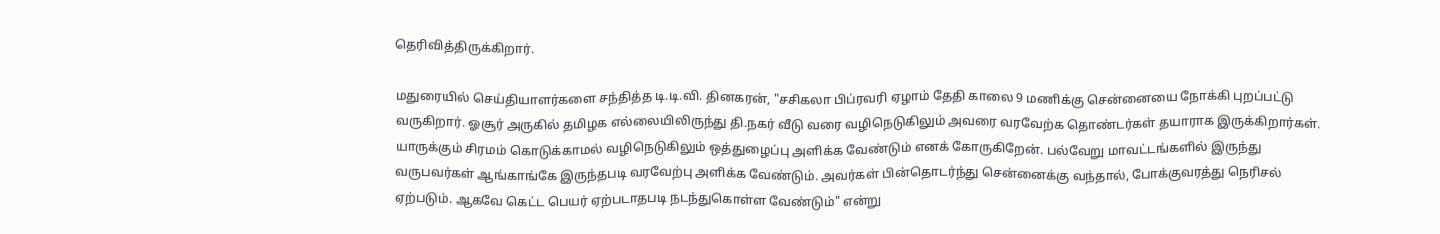தெரிவித்திருக்கிறார்.

மதுரையில் செய்தியாளர்களை சந்தித்த டி.டி.வி. தினகரன், "சசிகலா பிப்ரவரி ஏழாம் தேதி காலை 9 மணிக்கு சென்னையை நோக்கி புறப்பட்டு வருகிறார். ஓசூர் அருகில் தமிழக எல்லையிலிருந்து தி.நகர் வீடு வரை வழிநெடுகிலும் அவரை வரவேற்க தொண்டர்கள் தயாராக இருக்கிறார்கள். யாருக்கும் சிரமம் கொடுக்காமல் வழிநெடுகிலும் ஒத்துழைப்பு அளிக்க வேண்டும் எனக் கோருகிறேன். பல்வேறு மாவட்டங்களில் இருந்து வருபவர்கள் ஆங்காங்கே இருந்தபடி வரவேற்பு அளிக்க வேண்டும். அவர்கள் பின்தொடர்ந்து சென்னைக்கு வந்தால், போக்குவரத்து நெரிசல் ஏற்படும். ஆகவே கெட்ட பெயர் ஏற்படாதபடி நடந்துகொள்ள வேண்டும்" என்று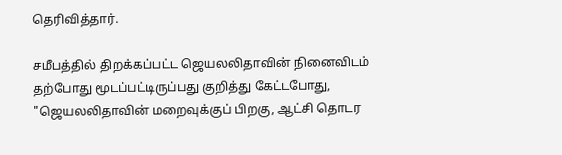தெரிவித்தார்.

சமீபத்தில் திறக்கப்பட்ட ஜெயலலிதாவின் நினைவிடம் தற்போது மூடப்பட்டிருப்பது குறித்து கேட்டபோது, "ஜெயலலிதாவின் மறைவுக்குப் பிறகு, ஆட்சி தொடர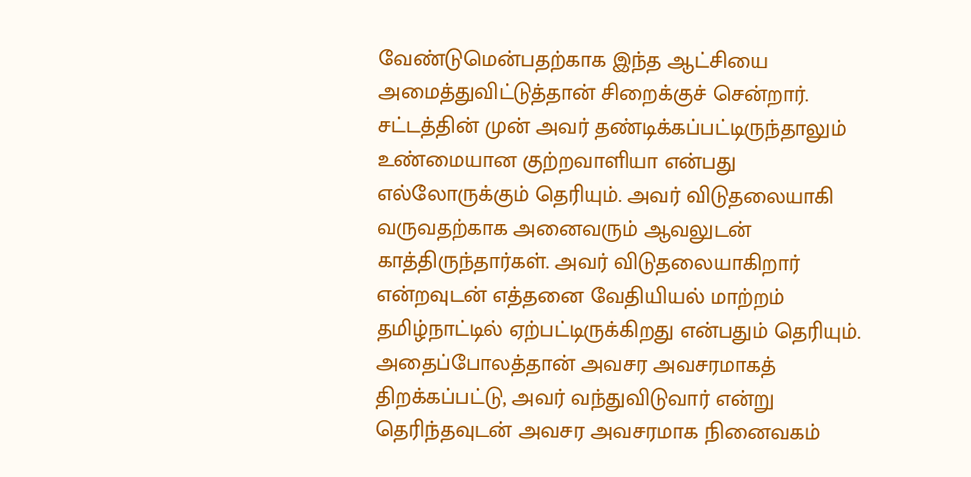வேண்டுமென்பதற்காக இந்த ஆட்சியை அமைத்துவிட்டுத்தான் சிறைக்குச் சென்றார். சட்டத்தின் முன் அவர் தண்டிக்கப்பட்டிருந்தாலும் உண்மையான குற்றவாளியா என்பது எல்லோருக்கும் தெரியும். அவர் விடுதலையாகி வருவதற்காக அனைவரும் ஆவலுடன் காத்திருந்தார்கள். அவர் விடுதலையாகிறார் என்றவுடன் எத்தனை வேதியியல் மாற்றம் தமிழ்நாட்டில் ஏற்பட்டிருக்கிறது என்பதும் தெரியும். அதைப்போலத்தான் அவசர அவசரமாகத் திறக்கப்பட்டு, அவர் வந்துவிடுவார் என்று தெரிந்தவுடன் அவசர அவசரமாக நினைவகம்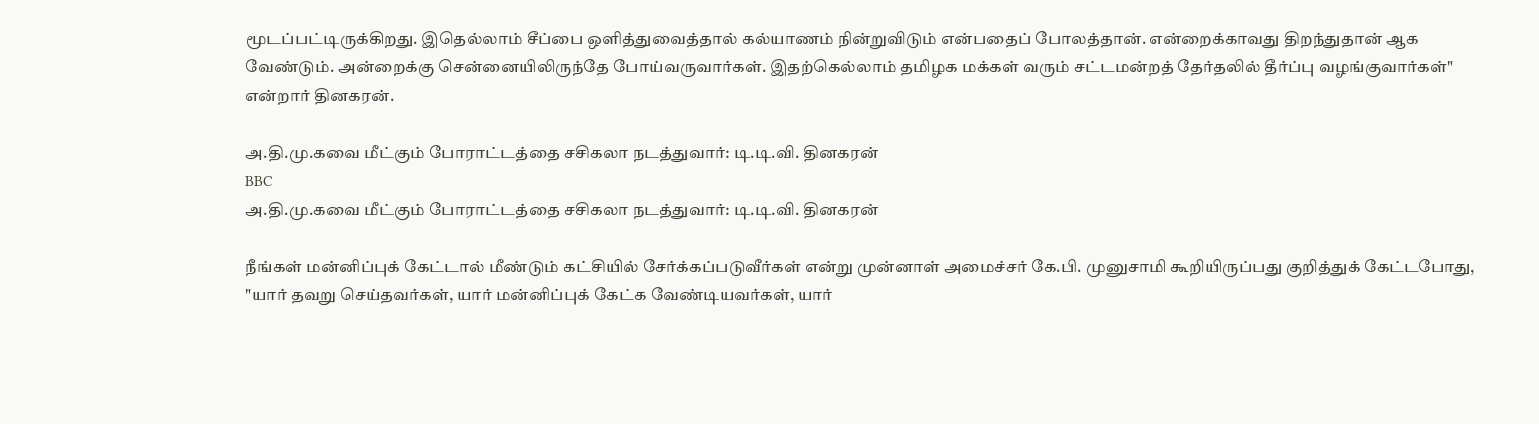மூடப்பட்டிருக்கிறது. இதெல்லாம் சீப்பை ஒளித்துவைத்தால் கல்யாணம் நின்றுவிடும் என்பதைப் போலத்தான். என்றைக்காவது திறந்துதான் ஆக வேண்டும். அன்றைக்கு சென்னையிலிருந்தே போய்வருவார்கள். இதற்கெல்லாம் தமிழக மக்கள் வரும் சட்டமன்றத் தேர்தலில் தீர்ப்பு வழங்குவார்கள்" என்றார் தினகரன்.

அ.தி.மு.கவை மீட்கும் போராட்டத்தை சசிகலா நடத்துவார்: டி.டி.வி. தினகரன்
BBC
அ.தி.மு.கவை மீட்கும் போராட்டத்தை சசிகலா நடத்துவார்: டி.டி.வி. தினகரன்

நீங்கள் மன்னிப்புக் கேட்டால் மீண்டும் கட்சியில் சேர்க்கப்படுவீர்கள் என்று முன்னாள் அமைச்சர் கே.பி. முனுசாமி கூறியிருப்பது குறித்துக் கேட்டபோது, "யார் தவறு செய்தவர்கள், யார் மன்னிப்புக் கேட்க வேண்டியவர்கள், யார்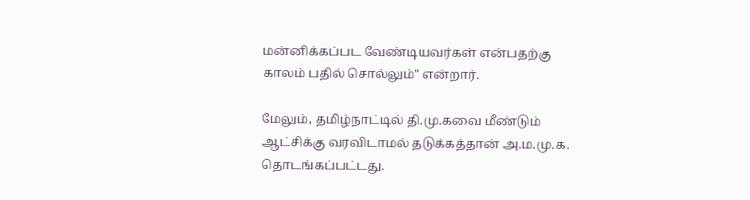மன்னிக்கப்பட வேண்டியவர்கள் என்பதற்கு காலம் பதில் சொல்லும்" என்றார்.

மேலும், தமிழ்நாட்டில் தி.மு.கவை மீண்டும் ஆட்சிக்கு வரவிடாமல் தடுக்கத்தான் அ.ம.மு.க. தொடங்கப்பட்டது.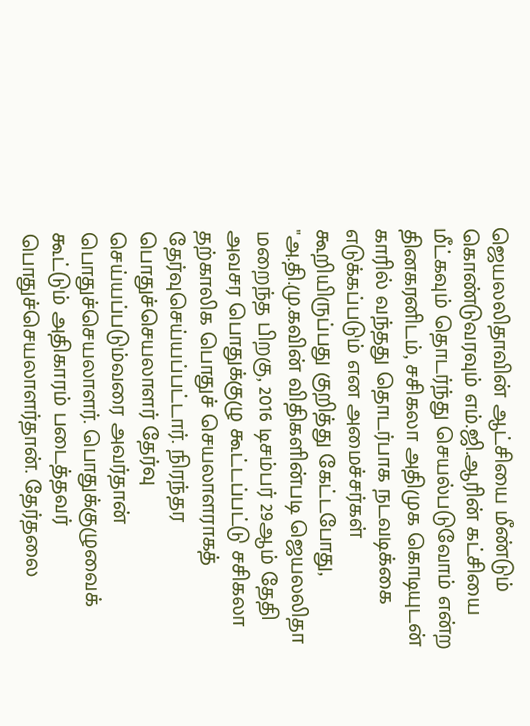ஜெயலலிதாவின் ஆட்சியை மீண்டும் கொண்டுவரவும் எம்.ஜி.ஆரின் கட்சியை மீட்கவும் தொடர்ந்து செயல்படுவோம் என்ற தினகரனிடம், சசிகலா அதிமுக கொடியுடன் காரில் வந்தது தொடர்பாக நடவடிக்கை எடுக்கப்படும் என அமைச்சர்கள் கூறியிருப்பது குறித்து கேட்டபோது, "அ.தி.மு.கவின் விதிகளின்படி ஜெயலலிதா மறைந்த பிறகு, 2016 டிசம்பர் 29ஆம் தேதி அவசர பொதுக்குழு கூட்டப்பட்டு சசிகலா தற்காலிக பொதுச் செயலாளராகத் தேர்வுசெய்யப்பட்டார். நிரந்தர பொதுச்செயலாளர் தேர்வு செய்யப்படும்வரை அவர்தான் பொதுச்செயலாளர். பொதுக்குழுவைக் கூட்டும் அதிகாரம் படைத்தவர் பொதுச்செயலாளர்தான். தேர்தலை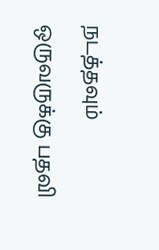நடத்தவும் ஒருவருக்கு பதவி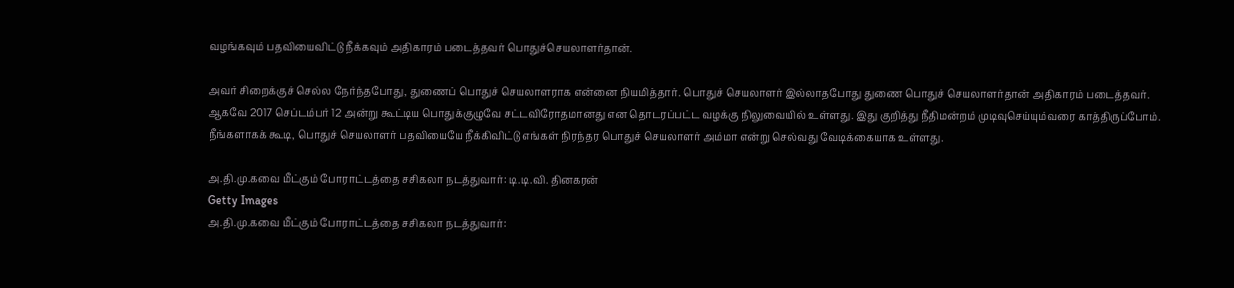வழங்கவும் பதவியைவிட்டு நீக்கவும் அதிகாரம் படைத்தவர் பொதுச்செயலாளர்தான்.

அவர் சிறைக்குச் செல்ல நேர்ந்தபோது, துணைப் பொதுச் செயலாளராக என்னை நியமித்தார். பொதுச் செயலாளர் இல்லாதபோது துணை பொதுச் செயலாளர்தான் அதிகாரம் படைத்தவர். ஆகவே 2017 செப்டம்பர் 12 அன்று கூட்டிய பொதுக்குழுவே சட்டவிரோதமானது என தொடரப்பட்ட வழக்கு நிலுவையில் உள்ளது. இது குறித்து நீதிமன்றம் முடிவுசெய்யும்வரை காத்திருப்போம். நீங்களாகக் கூடி, பொதுச் செயலாளர் பதவியையே நீக்கிவிட்டு எங்கள் நிரந்தர பொதுச் செயலாளர் அம்மா என்று செல்வது வேடிக்கையாக உள்ளது.

அ.தி.மு.கவை மீட்கும் போராட்டத்தை சசிகலா நடத்துவார்: டி.டி.வி. தினகரன்
Getty Images
அ.தி.மு.கவை மீட்கும் போராட்டத்தை சசிகலா நடத்துவார்: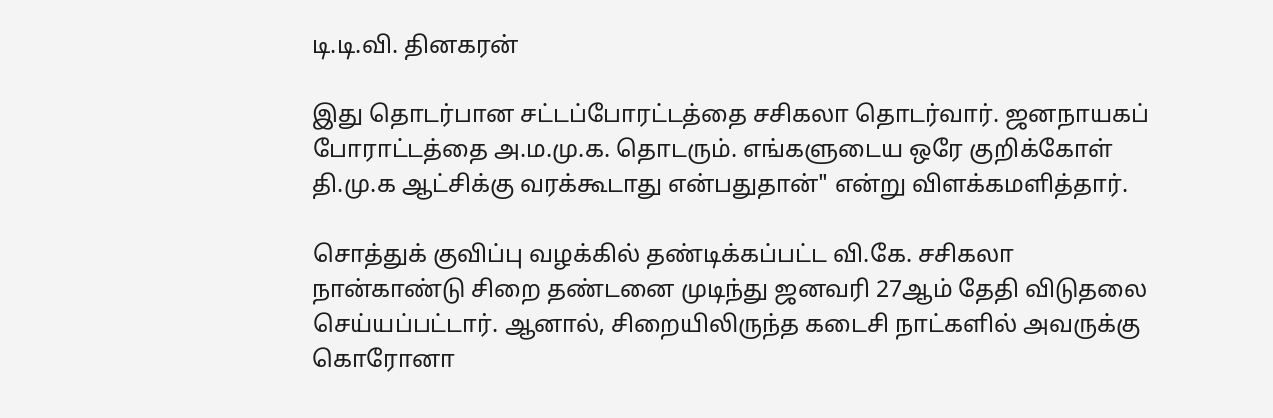டி.டி.வி. தினகரன்

இது தொடர்பான சட்டப்போரட்டத்தை சசிகலா தொடர்வார். ஜனநாயகப் போராட்டத்தை அ.ம.மு.க. தொடரும். எங்களுடைய ஒரே குறிக்கோள் தி.மு.க ஆட்சிக்கு வரக்கூடாது என்பதுதான்" என்று விளக்கமளித்தார்.

சொத்துக் குவிப்பு வழக்கில் தண்டிக்கப்பட்ட வி.கே. சசிகலா நான்காண்டு சிறை தண்டனை முடிந்து ஜனவரி 27ஆம் தேதி விடுதலை செய்யப்பட்டார். ஆனால், சிறையிலிருந்த கடைசி நாட்களில் அவருக்கு கொரோனா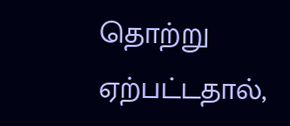தொற்று ஏற்பட்டதால்,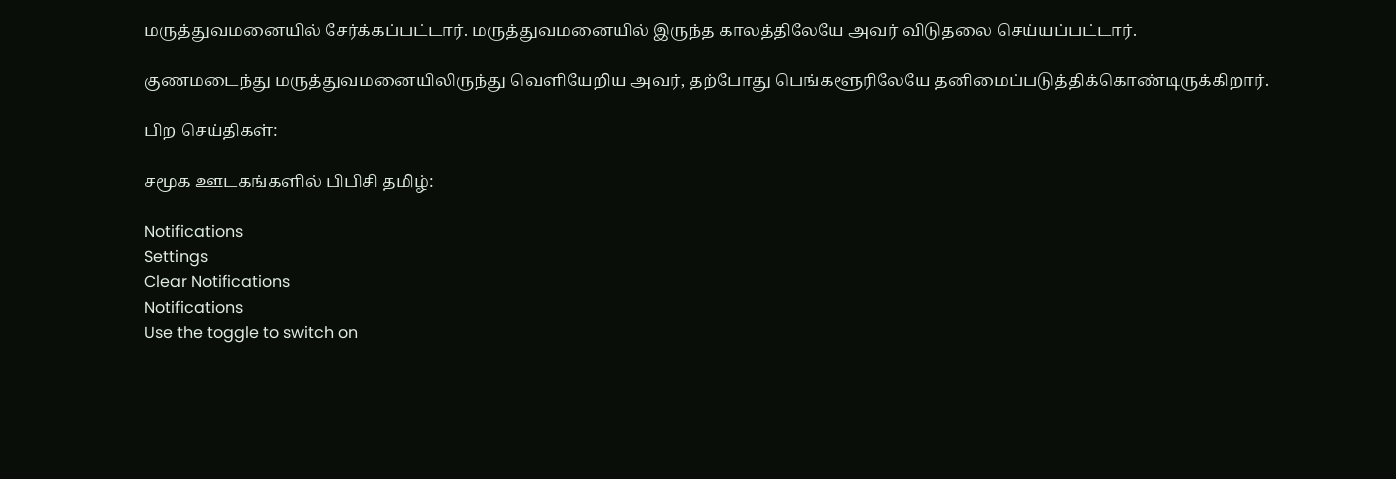மருத்துவமனையில் சேர்க்கப்பட்டார். மருத்துவமனையில் இருந்த காலத்திலேயே அவர் விடுதலை செய்யப்பட்டார்.

குணமடைந்து மருத்துவமனையிலிருந்து வெளியேறிய அவர், தற்போது பெங்களூரிலேயே தனிமைப்படுத்திக்கொண்டிருக்கிறார்.

பிற செய்திகள்:

சமூக ஊடகங்களில் பிபிசி தமிழ்:

Notifications
Settings
Clear Notifications
Notifications
Use the toggle to switch on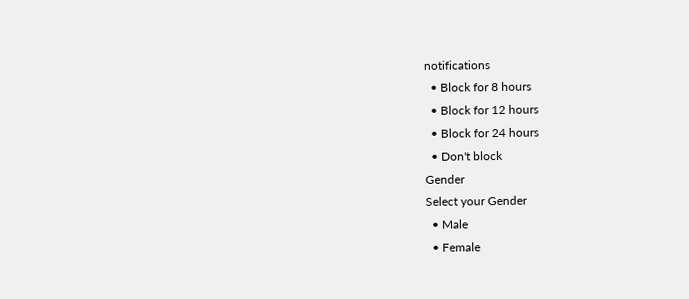notifications
  • Block for 8 hours
  • Block for 12 hours
  • Block for 24 hours
  • Don't block
Gender
Select your Gender
  • Male
  • Female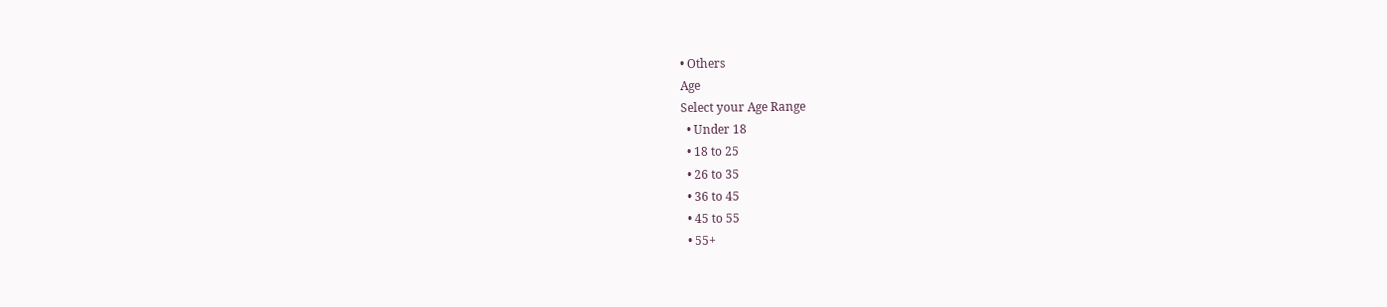• Others
Age
Select your Age Range
  • Under 18
  • 18 to 25
  • 26 to 35
  • 36 to 45
  • 45 to 55
  • 55+